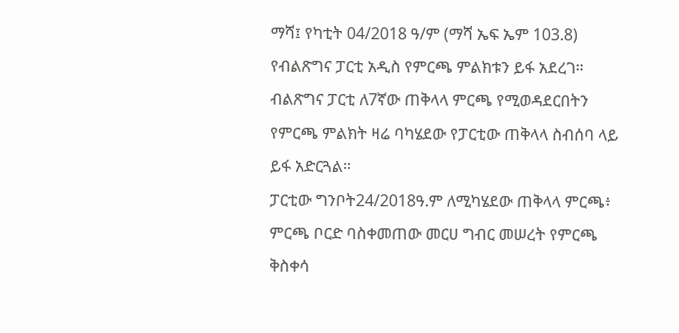ማሻ፤ የካቲት 04/2018 ዓ/ም (ማሻ ኤፍ ኤም 103.8) የብልጽግና ፓርቲ አዲስ የምርጫ ምልክቱን ይፋ አደረገ።
ብልጽግና ፓርቲ ለ7ኛው ጠቅላላ ምርጫ የሚወዳደርበትን የምርጫ ምልክት ዛሬ ባካሄደው የፓርቲው ጠቅላላ ስብሰባ ላይ ይፋ አድርጓል።
ፓርቲው ግንቦት24/2018ዓ.ም ለሚካሄደው ጠቅላላ ምርጫ፥ ምርጫ ቦርድ ባስቀመጠው መርሀ ግብር መሠረት የምርጫ ቅስቀሳ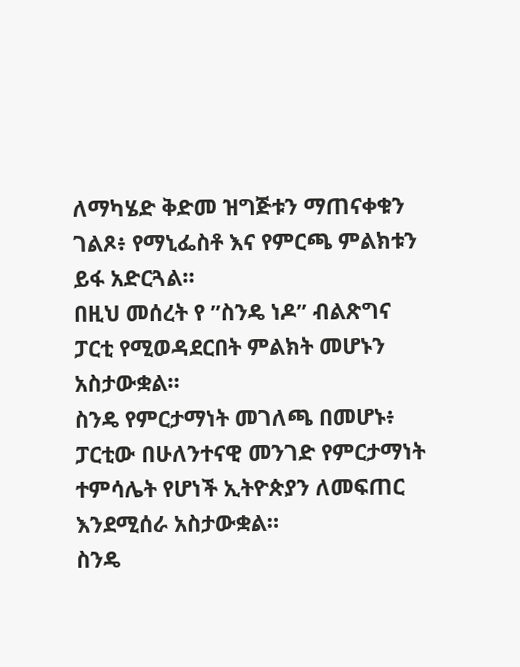ለማካሄድ ቅድመ ዝግጅቱን ማጠናቀቁን ገልጾ፥ የማኒፌስቶ እና የምርጫ ምልክቱን ይፋ አድርጓል።
በዚህ መሰረት የ ”ስንዴ ነዶ” ብልጽግና ፓርቲ የሚወዳደርበት ምልክት መሆኑን አስታውቋል።
ስንዴ የምርታማነት መገለጫ በመሆኑ፥ ፓርቲው በሁለንተናዊ መንገድ የምርታማነት ተምሳሌት የሆነች ኢትዮጵያን ለመፍጠር እንደሚሰራ አስታውቋል።
ስንዴ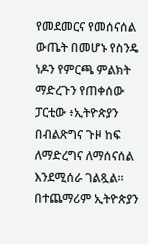የመደመርና የመሰናሰል ውጤት በመሆኑ የስንዴ ነዶን የምርጫ ምልክት ማድረጉን የጠቀሰው ፓርቲው ፥ኢትዮጵያን በብልጽግና ጉዞ ከፍ ለማድረግና ለማሰናሰል እንደሚሰራ ገልጿል።
በተጨማሪም ኢትዮጵያን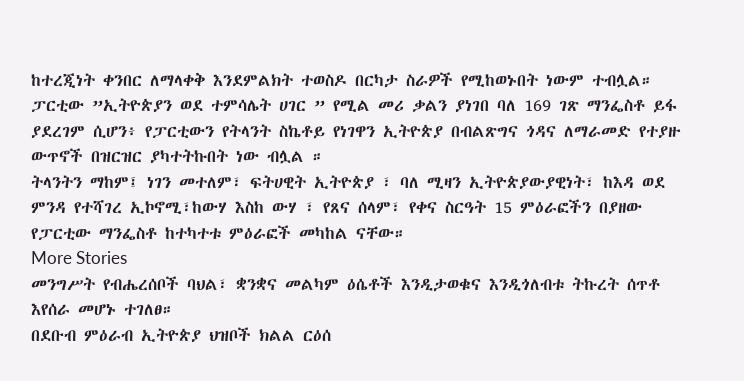ከተረጂነት ቀንበር ለማላቀቅ እንደምልክት ተወስዶ በርካታ ስራዎች የሚከወኑበት ነውም ተብሏል።
ፓርቲው ”ኢትዮጵያን ወደ ተምሳሌት ሀገር ” የሚል መሪ ቃልን ያነገበ ባለ 169 ገጽ ማንፌስቶ ይፋ ያደረገም ሲሆን፥ የፓርቲውን የትላንት ስኬቶይ የነገዋን ኢትዮጵያ በብልጽግና ጎዳና ለማራመድ የተያዙ ውጥኖች በዝርዝር ያካተትኩበት ነው ብሏል ።
ትላንትን ማከም፤ ነገን መተለም፣ ፍትሀዊት ኢትዮጵያ ፣ ባለ ሚዛን ኢትዮጵያውያዊነት፣ ከእዳ ወደ ምንዳ የተሻገረ ኢኮኖሚ፣ከውሃ እስከ ውሃ ፣ የጸና ሰላም፣ የቀና ስርዓት 15 ምዕራፎችን በያዘው የፓርቲው ማንፌስቶ ከተካተቱ ምዕራፎች መካከል ናቸው።
More Stories
መንግሥት የብሔረሰቦች ባህል፣ ቋንቋና መልካም ዕሴቶች እንዲታወቁና እንዲጎለብቱ ትኩረት ሰጥቶ እየሰራ መሆኑ ተገለፀ።
በደቡብ ምዕራብ ኢትዮጵያ ህዝቦች ክልል ርዕሰ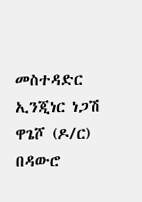መስተዳድር ኢንጂነር ነጋሽ ዋጌሾ (ዶ/ር) በዳውሮ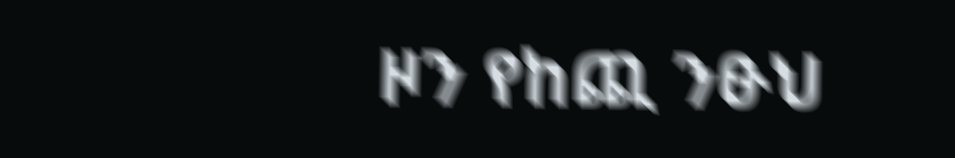ዞን የከጪ ንፁህ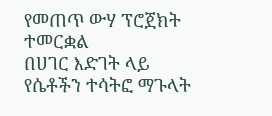የመጠጥ ውሃ ፕሮጀክት ተመርቋል
በሀገር እድገት ላይ የሴቶችን ተሳትፎ ማጉላት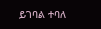ይገባል ተባለ